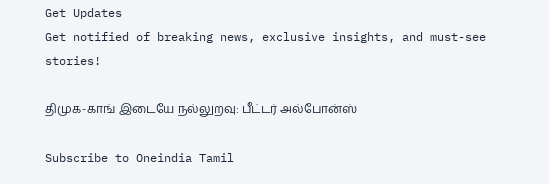Get Updates
Get notified of breaking news, exclusive insights, and must-see stories!

திமுக-காங் இடையே நல்லுறவு: பீட்டர் அல்போன்ஸ்

Subscribe to Oneindia Tamil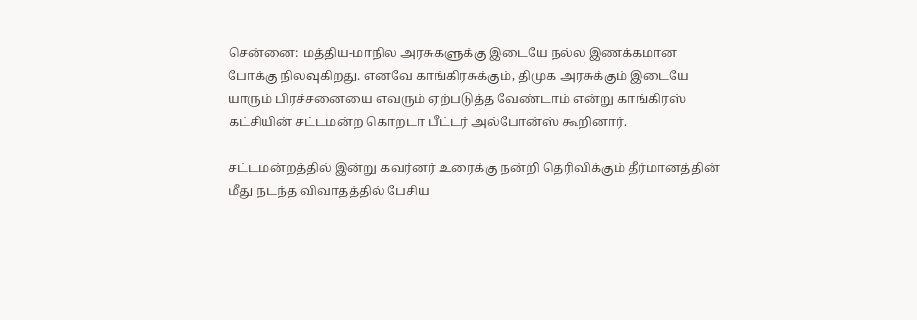சென்னை: மத்திய-மாநில அரசுகளுக்கு இடையே நல்ல இணக்கமான போக்கு நிலவுகிறது. எனவே காங்கிரசுக்கும், திமுக அரசுக்கும் இடையே யாரும் பிரச்சனையை எவரும் ஏற்படுத்த வேண்டாம் என்று காங்கிரஸ் கட்சியின் சட்டமன்ற கொறடா பீட்டர் அல்போன்ஸ் கூறினார்.

சட்டமன்றத்தில் இன்று கவர்னர் உரைக்கு நன்றி தெரிவிக்கும் தீர்மானத்தின் மீது நடந்த விவாதத்தில் பேசிய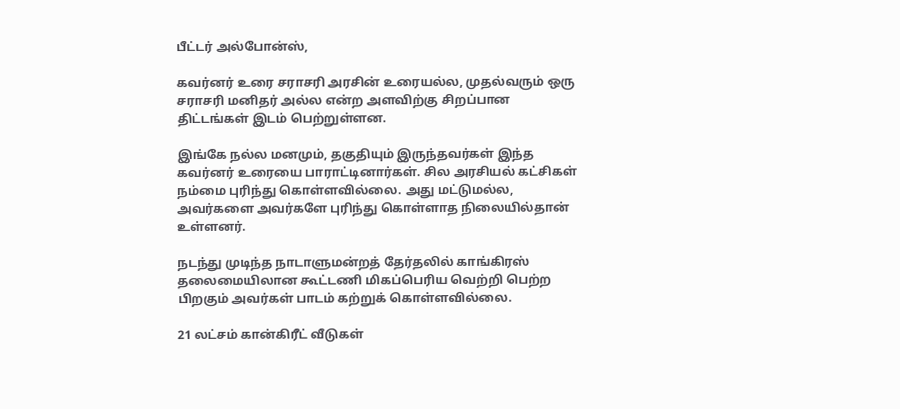பீட்டர் அல்போன்ஸ்,

கவர்னர் உரை சராசரி அரசின் உரையல்ல, முதல்வரும் ஒரு சராசரி மனிதர் அல்ல என்ற அளவிற்கு சிறப்பான திட்டங்கள் இடம் பெற்றுள்ளன.

இங்கே நல்ல மனமும், தகுதியும் இருந்தவர்கள் இந்த கவர்னர் உரையை பாராட்டினார்கள். சில அரசியல் கட்சிகள் நம்மை புரிந்து கொள்ளவில்லை. அது மட்டுமல்ல, அவர்களை அவர்களே புரிந்து கொள்ளாத நிலையில்தான் உள்ளனர்.

நடந்து முடிந்த நாடாளுமன்றத் தேர்தலில் காங்கிரஸ் தலைமையிலான கூட்டணி மிகப்பெரிய வெற்றி பெற்ற பிறகும் அவர்கள் பாடம் கற்றுக் கொள்ளவில்லை.

21 லட்சம் கான்கிரீட் வீடுகள்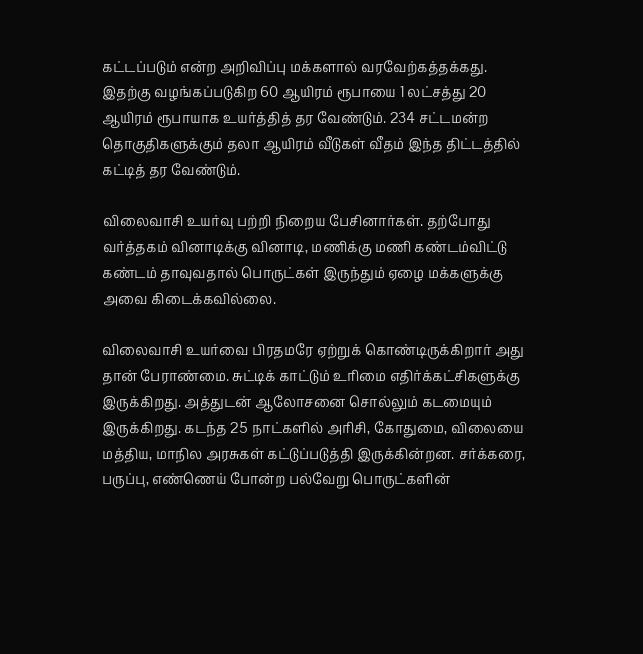கட்டப்படும் என்ற அறிவிப்பு மக்களால் வரவேற்கத்தக்கது. இதற்கு வழங்கப்படுகிற 60 ஆயிரம் ரூபாயை 1 லட்சத்து 20 ஆயிரம் ரூபாயாக உயர்த்தித் தர வேண்டும். 234 சட்டமன்ற தொகுதிகளுக்கும் தலா ஆயிரம் வீடுகள் வீதம் இந்த திட்டத்தில் கட்டித் தர வேண்டும்.

விலைவாசி உயர்வு பற்றி நிறைய பேசினார்கள். தற்போது வர்த்தகம் வினாடிக்கு வினாடி, மணிக்கு மணி கண்டம்விட்டு கண்டம் தாவுவதால் பொருட்கள் இருந்தும் ஏழை மக்களுக்கு அவை கிடைக்கவில்லை.

விலைவாசி உயர்வை பிரதமரே ஏற்றுக் கொண்டிருக்கிறார் அது தான் பேராண்மை. சுட்டிக் காட்டும் உரிமை எதிர்க்கட்சிகளுக்கு இருக்கிறது. அத்துடன் ஆலோசனை சொல்லும் கடமையும் இருக்கிறது. கடந்த 25 நாட்களில் அரிசி, கோதுமை, விலையை மத்திய, மாநில அரசுகள் கட்டுப்படுத்தி இருக்கின்றன. சர்க்கரை, பருப்பு, எண்ணெய் போன்ற பல்வேறு பொருட்களின்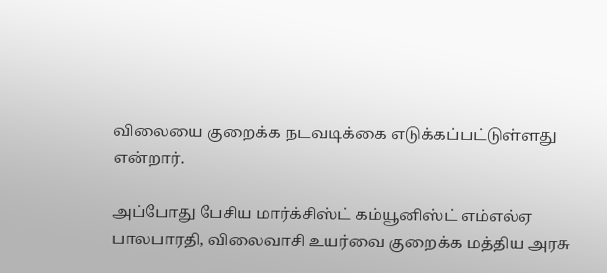விலையை குறைக்க நடவடிக்கை எடுக்கப்பட்டுள்ளது என்றார்.

அப்போது பேசிய மார்க்சிஸ்ட் கம்யூனிஸ்ட் எம்எல்ஏ
பாலபாரதி, விலைவாசி உயர்வை குறைக்க மத்திய அரசு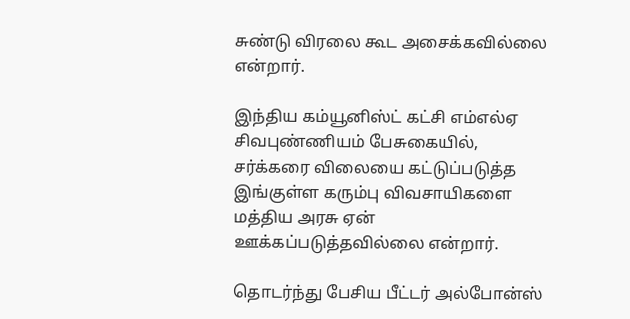சுண்டு விரலை கூட அசைக்கவில்லை என்றார்.

இந்திய கம்யூனிஸ்ட் கட்சி எம்எல்ஏ சிவபுண்ணியம் பேசுகையில், சர்க்கரை விலையை கட்டுப்படுத்த இங்குள்ள கரும்பு விவசாயிகளை மத்திய அரசு ஏன் ஊக்கப்படுத்தவில்லை என்றார்.

தொடர்ந்து பேசிய பீட்டர் அல்போன்ஸ்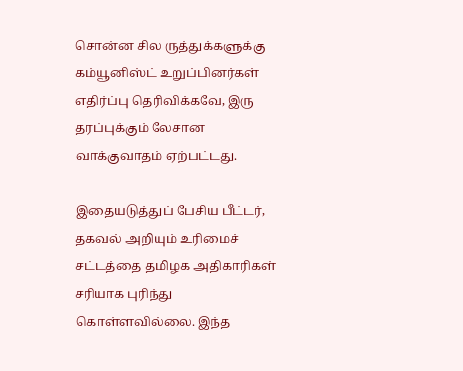சொன்ன சில ருத்துக்களுக்கு கம்யூனிஸ்ட் உறுப்பினர்கள் எதிர்ப்பு தெரிவிக்கவே, இரு தரப்புக்கும் லேசான வாக்குவாதம் ஏற்பட்டது.

இதையடுத்துப் பேசிய பீட்டர், தகவல் அறியும் உரிமைச் சட்டத்தை தமிழக அதிகாரிகள் சரியாக புரிந்து கொள்ளவில்லை. இந்த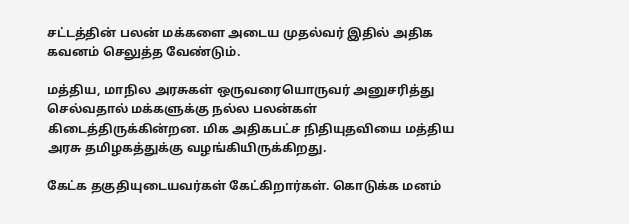சட்டத்தின் பலன் மக்களை அடைய முதல்வர் இதில் அதிக கவனம் செலுத்த வேண்டும்.

மத்திய, மாநில அரசுகள் ஒருவரையொருவர் அனுசரித்து செல்வதால் மக்களுக்கு நல்ல பலன்கள் கிடைத்திருக்கின்றன. மிக அதிகபட்ச நிதியுதவியை மத்திய அரசு தமிழகத்துக்கு வழங்கியிருக்கிறது.

கேட்க தகுதியுடையவர்கள் கேட்கிறார்கள். கொடுக்க மனம்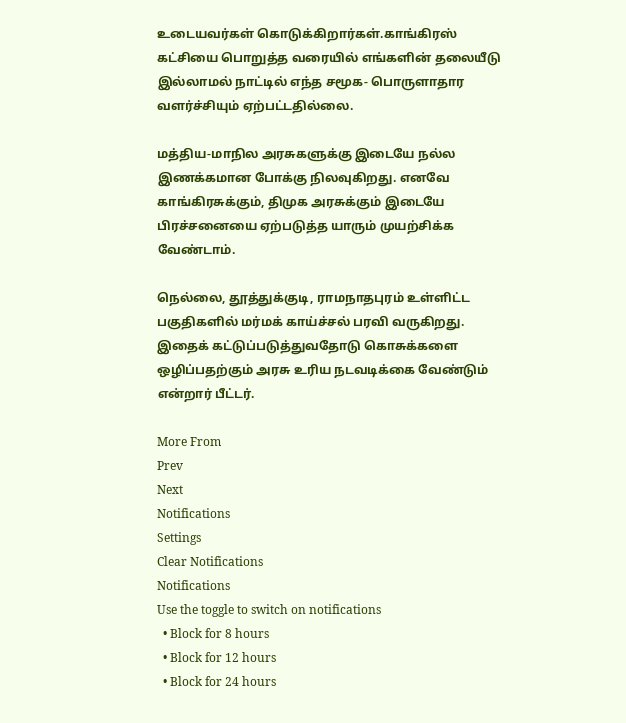உடையவர்கள் கொடுக்கிறார்கள்.காங்கிரஸ் கட்சியை பொறுத்த வரையில் எங்களின் தலையீடு இல்லாமல் நாட்டில் எந்த சமூக- பொருளாதார வளர்ச்சியும் ஏற்பட்டதில்லை.

மத்திய-மாநில அரசுகளுக்கு இடையே நல்ல இணக்கமான போக்கு நிலவுகிறது. எனவே காங்கிரசுக்கும், திமுக அரசுக்கும் இடையே பிரச்சனையை ஏற்படுத்த யாரும் முயற்சிக்க வேண்டாம்.

நெல்லை, தூத்துக்குடி, ராமநாதபுரம் உள்ளிட்ட பகுதிகளில் மர்மக் காய்ச்சல் பரவி வருகிறது. இதைக் கட்டுப்படுத்துவதோடு கொசுக்களை ஒழிப்பதற்கும் அரசு உரிய நடவடிக்கை வேண்டும் என்றார் பீட்டர்.

More From
Prev
Next
Notifications
Settings
Clear Notifications
Notifications
Use the toggle to switch on notifications
  • Block for 8 hours
  • Block for 12 hours
  • Block for 24 hours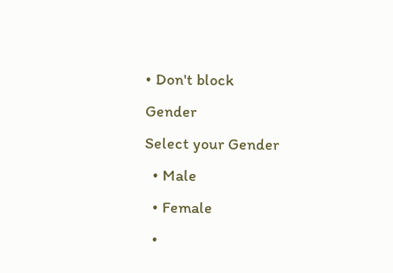• Don't block
Gender
Select your Gender
  • Male
  • Female
  •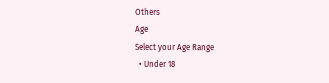Others
Age
Select your Age Range
  • Under 18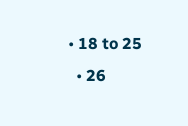• 18 to 25
  • 26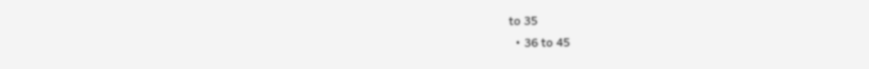to 35
  • 36 to 45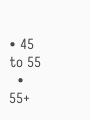• 45 to 55
  • 55+